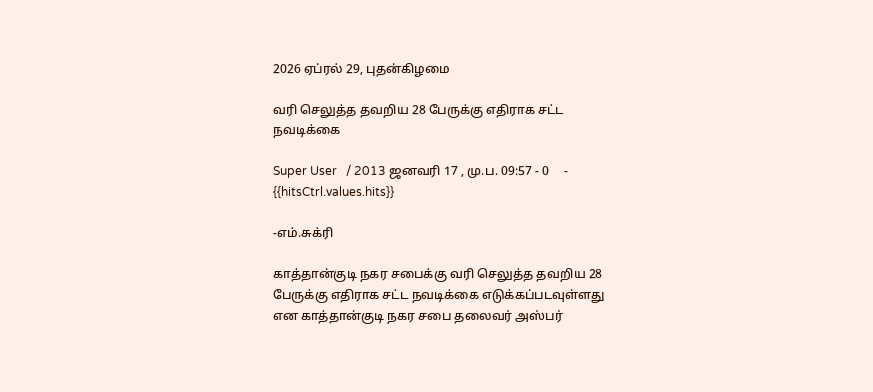2026 ஏப்ரல் 29, புதன்கிழமை

வரி செலுத்த தவறிய 28 பேருக்கு எதிராக சட்ட நவடிக்கை

Super User   / 2013 ஜனவரி 17 , மு.ப. 09:57 - 0     - {{hitsCtrl.values.hits}}

-எம்.சுக்ரி

காத்தான்குடி நகர சபைக்கு வரி செலுத்த தவறிய 28 பேருக்கு எதிராக சட்ட நவடிக்கை எடுக்கப்படவுள்ளது என காத்தான்குடி நகர சபை தலைவர் அஸ்பர்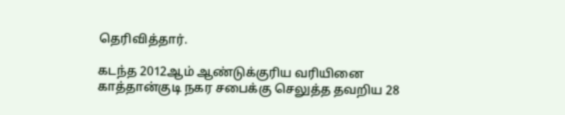தெரிவித்தார்.

கடந்த 2012ஆம் ஆண்டுக்குரிய வரியினை காத்தான்குடி நகர சபைக்கு செலுத்த தவறிய 28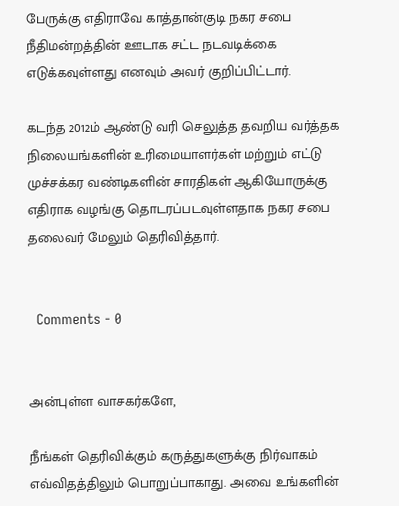பேருக்கு எதிராவே காத்தான்குடி நகர சபை நீதிமன்றத்தின் ஊடாக சட்ட நடவடிக்கை எடுக்கவுள்ளது எனவும் அவர் குறிப்பிட்டார்.

கடந்த 2012ம் ஆண்டு வரி செலுத்த தவறிய வர்த்தக நிலையங்களின் உரிமையாளர்கள் மற்றும் எட்டு முச்சக்கர வண்டிகளின் சாரதிகள் ஆகியோருக்கு எதிராக வழங்கு தொடரப்படவுள்ளதாக நகர சபை தலைவர் மேலும் தெரிவித்தார்.


  Comments - 0


அன்புள்ள வாசகர்களே,

நீங்கள் தெரிவிக்கும் கருத்துகளுக்கு நிர்வாகம் எவ்விதத்திலும் பொறுப்பாகாது. அவை உங்களின்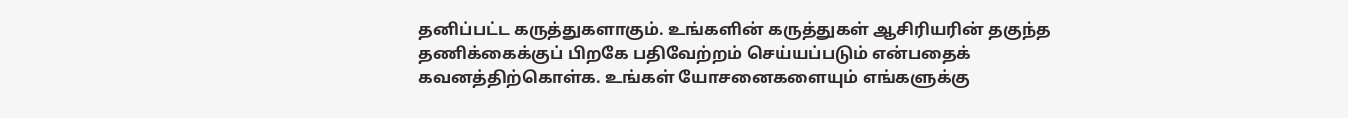தனிப்பட்ட கருத்துகளாகும். உங்களின் கருத்துகள் ஆசிரியரின் தகுந்த தணிக்கைக்குப் பிறகே பதிவேற்றம் செய்யப்படும் என்பதைக் கவனத்திற்கொள்க. உங்கள் யோசனைகளையும் எங்களுக்கு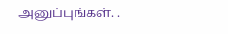அனுப்புங்கள். .